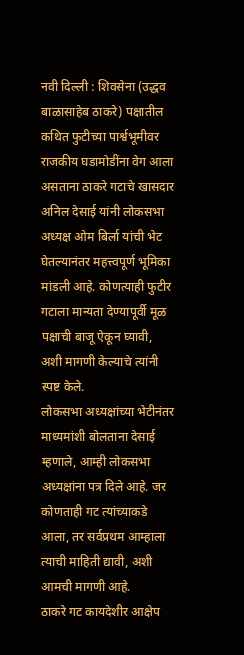नवी दिल्ली : शिवसेना (उद्धव बाळासाहेब ठाकरे) पक्षातील कथित फुटीच्या पार्श्वभूमीवर राजकीय घडामोडींना वेग आला असताना ठाकरे गटाचे खासदार अनिल देसाई यांनी लोकसभा अध्यक्ष ओम बिर्ला यांची भेट घेतल्यानंतर महत्त्वपूर्ण भूमिका मांडली आहे. कोणत्याही फुटीर गटाला मान्यता देण्यापूर्वी मूळ पक्षाची बाजू ऐकून घ्यावी, अशी मागणी केल्याचे त्यांनी स्पष्ट केले.
लोकसभा अध्यक्षांच्या भेटीनंतर माध्यमांशी बोलताना देसाई म्हणाले, आम्ही लोकसभा अध्यक्षांना पत्र दिले आहे. जर कोणताही गट त्यांच्याकडे आला, तर सर्वप्रथम आम्हाला त्याची माहिती द्यावी, अशी आमची मागणी आहे.
ठाकरे गट कायदेशीर आक्षेप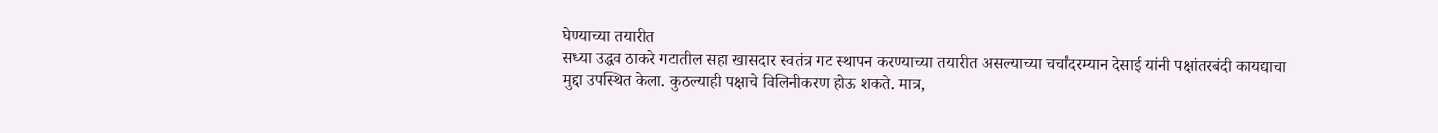घेण्याच्या तयारीत
सध्या उद्धव ठाकरे गटातील सहा खासदार स्वतंत्र गट स्थापन करण्याच्या तयारीत असल्याच्या चर्चांदरम्यान देसाई यांनी पक्षांतरबंदी कायद्याचा मुद्दा उपस्थित केला. कुठल्याही पक्षाचे विलिनीकरण होऊ शकते. मात्र,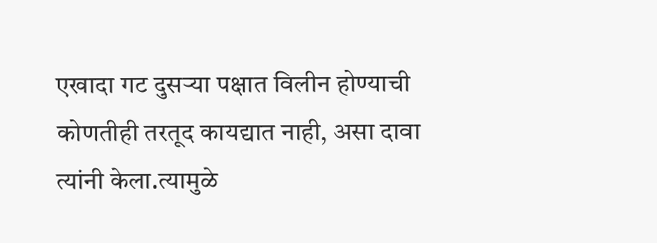एखादा गट दुसऱ्या पक्षात विलीन होण्याची कोणतीही तरतूद कायद्यात नाही, असा दावा त्यांनी केला.त्यामुळे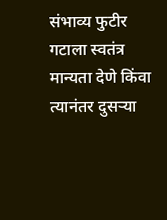संभाव्य फुटीर गटाला स्वतंत्र मान्यता देणे किंवा त्यानंतर दुसऱ्या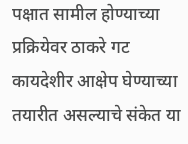पक्षात सामील होण्याच्या प्रक्रियेवर ठाकरे गट कायदेशीर आक्षेप घेण्याच्या तयारीत असल्याचे संकेत या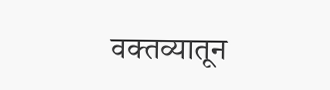वक्तव्यातून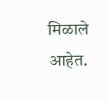मिळाले आहेत.